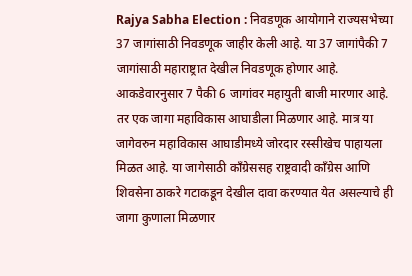Rajya Sabha Election : निवडणूक आयोगाने राज्यसभेच्या 37 जागांसाठी निवडणूक जाहीर केली आहे. या 37 जागांपैकी 7 जागांसाठी महाराष्ट्रात देखील निवडणूक होणार आहे. आकडेवारनुसार 7 पैकी 6 जागांवर महायुती बाजी मारणार आहे. तर एक जागा महाविकास आघाडीला मिळणार आहे. मात्र या जागेवरुन महाविकास आघाडीमध्ये जोरदार रस्सीखेच पाहायला मिळत आहे. या जागेसाठी काँग्रेससह राष्ट्रवादी काँग्रेस आणि शिवसेना ठाकरे गटाकडून देखील दावा करण्यात येत असल्याचे ही जागा कुणाला मिळणार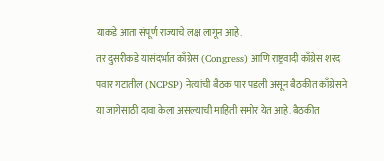याकडे आता संपूर्ण राज्याचे लक्ष लागून आहे.
तर दुसरीकडे यासंदर्भात काँग्रेस (Congress) आणि राष्ट्रवादी काँग्रेस शरद पवार गटातील (NCPSP) नेत्यांची बैठक पार पडली असून बैठकीत काँग्रेसने या जागेसाठी दावा केला असल्याची माहिती समोर येत आहे. बैठकीत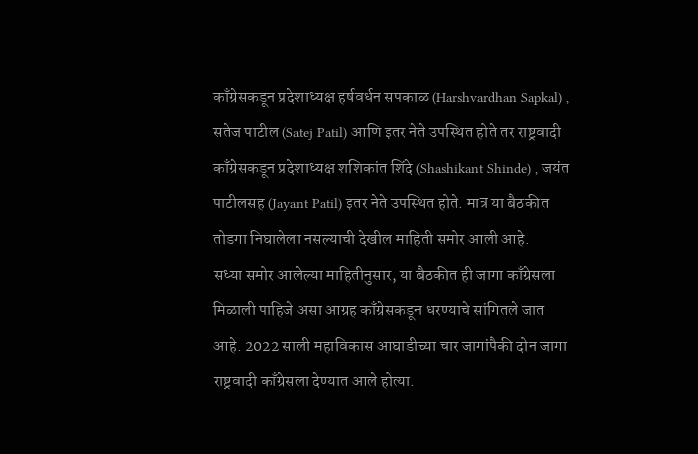काँग्रेसकडून प्रदेशाध्यक्ष हर्षवर्धन सपकाळ (Harshvardhan Sapkal) , सतेज पाटील (Satej Patil) आणि इतर नेते उपस्थित होते तर राष्ट्रवादी काँग्रेसकडून प्रदेशाध्यक्ष शशिकांत शिंदे (Shashikant Shinde) , जयंत पाटीलसह (Jayant Patil) इतर नेते उपस्थित होते. मात्र या बैठकीत तोडगा निघालेला नसल्याची देखील माहिती समोर आली आहे.
सध्या समोर आलेल्या माहितीनुसार, या बैठकीत ही जागा काँग्रेसला मिळाली पाहिजे असा आग्रह काँग्रेसकडून धरण्याचे सांगितले जात आहे. 2022 साली महाविकास आघाडीच्या चार जागांपैकी दोन जागा राष्ट्रवादी काँग्रेसला देण्यात आले होत्या.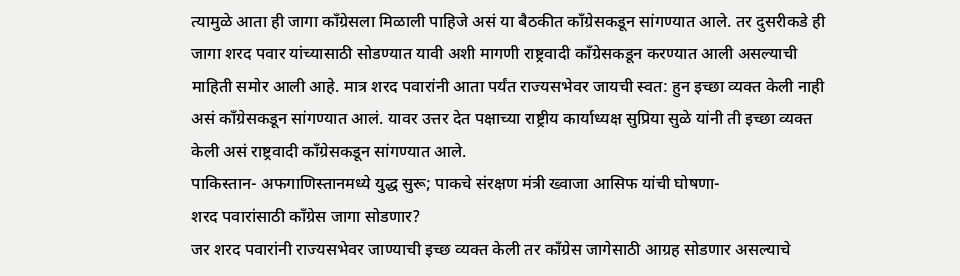त्यामुळे आता ही जागा काँग्रेसला मिळाली पाहिजे असं या बैठकीत काँग्रेसकडून सांगण्यात आले. तर दुसरीकडे ही जागा शरद पवार यांच्यासाठी सोडण्यात यावी अशी मागणी राष्ट्रवादी काँग्रेसकडून करण्यात आली असल्याची माहिती समोर आली आहे. मात्र शरद पवारांनी आता पर्यंत राज्यसभेवर जायची स्वत: हुन इच्छा व्यक्त केली नाही असं काँग्रेसकडून सांगण्यात आलं. यावर उत्तर देत पक्षाच्या राष्ट्रीय कार्याध्यक्ष सुप्रिया सुळे यांनी ती इच्छा व्यक्त केली असं राष्ट्रवादी काँग्रेसकडून सांगण्यात आले.
पाकिस्तान- अफगाणिस्तानमध्ये युद्ध सुरू; पाकचे संरक्षण मंत्री ख्वाजा आसिफ यांची घोषणा-
शरद पवारांसाठी काँग्रेस जागा सोडणार?
जर शरद पवारांनी राज्यसभेवर जाण्याची इच्छ व्यक्त केली तर काँग्रेस जागेसाठी आग्रह सोडणार असल्याचे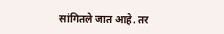सांगितले जात आहे. तर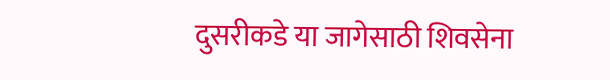दुसरीकडे या जागेसाठी शिवसेना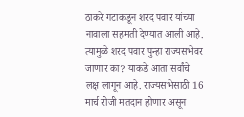ठाकरे गटाकडून शरद पवार यांच्या नावाला सहमती देण्यात आली आहे. त्यामुळे शरद पवार पुन्हा राज्यसभेवर जाणार का? याकडे आता सर्वांचे लक्ष लागून आहे. राज्यसभेसाठी 16 मार्च रोजी मतदान होणार असून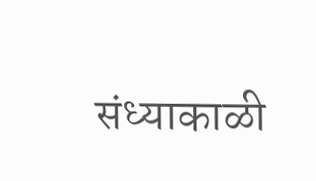संध्याकाळी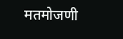मतमोजणी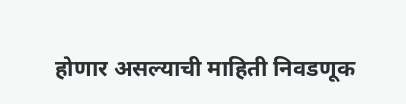होणार असल्याची माहिती निवडणूक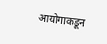आयोगाकडून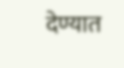देण्यात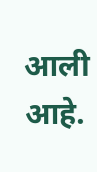आली आहे.